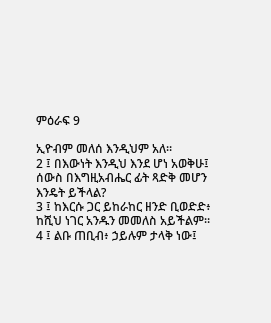ምዕራፍ 9

ኢዮብም መለሰ እንዲህም አለ።
2 ፤ በእውነት እንዲህ እንደ ሆነ አወቅሁ፤ ሰውስ በእግዚአብሔር ፊት ጻድቅ መሆን እንዴት ይችላል?
3 ፤ ከእርሱ ጋር ይከራከር ዘንድ ቢወድድ፥ ከሺህ ነገር አንዱን መመለስ አይችልም።
4 ፤ ልቡ ጠቢብ፥ ኃይሉም ታላቅ ነው፤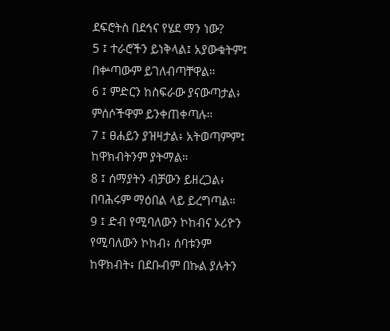ደፍሮትስ በደኅና የሄደ ማን ነው?
5 ፤ ተራሮችን ይነቅላል፤ አያውቁትም፤ በቍጣውም ይገለብጣቸዋል።
6 ፤ ምድርን ከስፍራው ያናውጣታል፥ ምሰሶችዋም ይንቀጠቀጣሉ።
7 ፤ ፀሐይን ያዝዛታል፥ አትወጣምም፤ ከዋክብትንም ያትማል።
8 ፤ ሰማያትን ብቻውን ይዘረጋል፥ በባሕሩም ማዕበል ላይ ይረግጣል።
9 ፤ ድብ የሚባለውን ኮከብና ኦሪዮን የሚባለውን ኮከብ፥ ሰባቱንም ከዋክብት፥ በደቡብም በኩል ያሉትን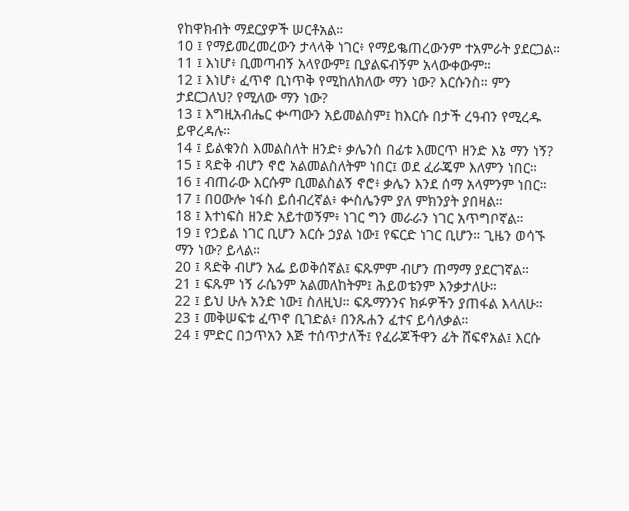የከዋክብት ማደርያዎች ሠርቶአል።
10 ፤ የማይመረመረውን ታላላቅ ነገር፥ የማይቈጠረውንም ተአምራት ያደርጋል።
11 ፤ እነሆ፥ ቢመጣብኝ አላየውም፤ ቢያልፍብኝም አላውቀውም።
12 ፤ እነሆ፥ ፈጥኖ ቢነጥቅ የሚከለክለው ማን ነው? እርሱንስ። ምን ታደርጋለህ? የሚለው ማን ነው?
13 ፤ እግዚአብሔር ቍጣውን አይመልስም፤ ከእርሱ በታች ረዓብን የሚረዱ ይዋረዳሉ።
14 ፤ ይልቁንስ እመልስለት ዘንድ፥ ቃሌንስ በፊቱ እመርጥ ዘንድ እኔ ማን ነኝ?
15 ፤ ጻድቅ ብሆን ኖሮ አልመልስለትም ነበር፤ ወደ ፈራጄም እለምን ነበር።
16 ፤ ብጠራው እርሱም ቢመልስልኝ ኖሮ፥ ቃሌን እንደ ሰማ አላምንም ነበር።
17 ፤ በዐውሎ ነፋስ ይሰብረኛል፥ ቍስሌንም ያለ ምክንያት ያበዛል።
18 ፤ እተነፍስ ዘንድ አይተወኝም፥ ነገር ግን መራራን ነገር አጥግቦኛል።
19 ፤ የኃይል ነገር ቢሆን እርሱ ኃያል ነው፤ የፍርድ ነገር ቢሆን። ጊዜን ወሳኙ ማን ነው? ይላል።
20 ፤ ጻድቅ ብሆን አፌ ይወቅሰኛል፤ ፍጹምም ብሆን ጠማማ ያደርገኛል።
21 ፤ ፍጹም ነኝ ራሴንም አልመለከትም፤ ሕይወቴንም እንቃታለሁ።
22 ፤ ይህ ሁሉ አንድ ነው፤ ስለዚህ። ፍጹማንንና ክፉዎችን ያጠፋል እላለሁ።
23 ፤ መቅሠፍቱ ፈጥኖ ቢገድል፥ በንጹሐን ፈተና ይሳለቃል።
24 ፤ ምድር በኃጥአን እጅ ተሰጥታለች፤ የፈራጆችዋን ፊት ሸፍኖአል፤ እርሱ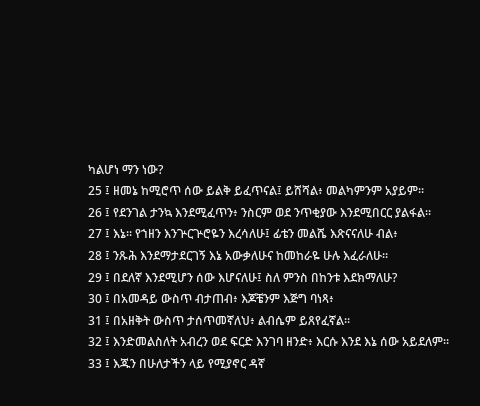ካልሆነ ማን ነው?
25 ፤ ዘመኔ ከሚሮጥ ሰው ይልቅ ይፈጥናል፤ ይሸሻል፥ መልካምንም አያይም።
26 ፤ የደንገል ታንኳ እንደሚፈጥን፥ ንስርም ወደ ንጥቂያው እንደሚበርር ያልፋል።
27 ፤ እኔ። የኀዘን እንጕርጕሮዬን እረሳለሁ፤ ፊቴን መልሼ እጽናናለሁ ብል፥
28 ፤ ንጹሕ እንደማታደርገኝ እኔ አውቃለሁና ከመከራዬ ሁሉ እፈራለሁ።
29 ፤ በደለኛ እንደሚሆን ሰው እሆናለሁ፤ ስለ ምንስ በከንቱ እደክማለሁ?
30 ፤ በአመዳይ ውስጥ ብታጠብ፥ እጆቼንም እጅግ ባነጻ፥
31 ፤ በአዘቅት ውስጥ ታሰጥመኛለህ፥ ልብሴም ይጸየፈኛል።
32 ፤ እንድመልስለት አብረን ወደ ፍርድ እንገባ ዘንድ፥ እርሱ እንደ እኔ ሰው አይደለም።
33 ፤ እጁን በሁለታችን ላይ የሚያኖር ዳኛ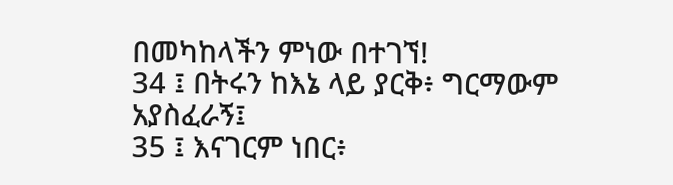በመካከላችን ምነው በተገኘ!
34 ፤ በትሩን ከእኔ ላይ ያርቅ፥ ግርማውም አያስፈራኝ፤
35 ፤ እናገርም ነበር፥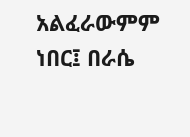አልፈራውምም ነበር፤ በራሴ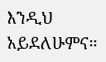እንዲህ አይደለሁምና።